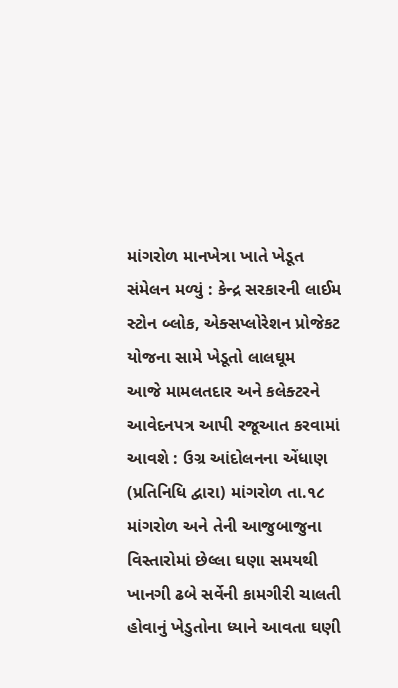માંગરોળ માનખેત્રા ખાતે ખેડૂત સંમેલન મળ્યું : કેન્દ્ર સરકારની લાઈમ સ્ટોન બ્લોક, એક્સપ્લોરેશન પ્રોજેકટ યોજના સામે ખેડૂતો લાલઘૂમ
આજે મામલતદાર અને કલેક્ટરને આવેદનપત્ર આપી રજૂઆત કરવામાં આવશે : ઉગ્ર આંદોલનના એંધાણ
(પ્રતિનિધિ દ્વારા) માંગરોળ તા.૧૮
માંગરોળ અને તેની આજુબાજુના વિસ્તારોમાં છેલ્લા ઘણા સમયથી ખાનગી ઢબે સર્વેની કામગીરી ચાલતી હોવાનું ખેડુતોના ધ્યાને આવતા ઘણી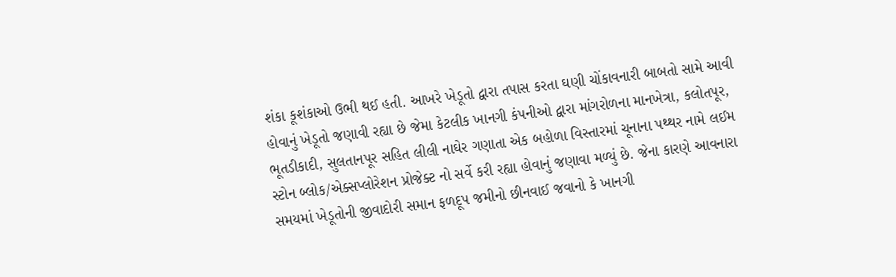શંકા કૂશંકાઓ ઉભી થઈ હતી. આખરે ખેડૂતો દ્વારા તપાસ કરતા ઘણી ચોંકાવનારી બાબતો સામે આવી હોવાનું ખેડૂતો જણાવી રહ્યા છે જેમા કેટલીક ખાનગી કંપનીઓ દ્વારા માંગરોળના માનખેત્રા, કલોતપૂર, ભૂતડીકાદી, સુલતાનપૂર સહિત લીલી નાઘેર ગણાતા એક બહોળા વિસ્તારમાં ચૂનાના પથ્થર નામે લઈમ સ્ટોન બ્લોક/એક્સપ્લોરેશન પ્રોજેક્ટ નો સર્વે કરી રહ્યા હોવાનું જણાવા મળ્યું છે. જેના કારણે આવનારા સમયમાં ખેડૂતોની જીવાદોરી સમાન ફળદૂપ જમીનો છીનવાઈ જવાનો કે ખાનગી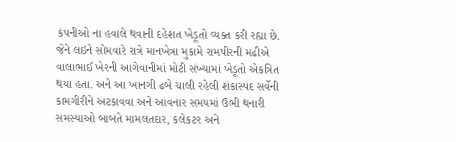કંપનીઓ ના હવાલે થવાની દહેશત ખેડૂતો વ્યક્ત કરી રહ્યા છે. જેને લઇને સોમવારે રાત્રે માનખેત્રા મુકામે રામપીરની મઢીએ વાલાભાઈ ખેરની આગેવાનીમાં મોટી સંખ્યામાં ખેડૂતો એકત્રિત થયા હતા. અને આ ખાનગી ઢબે ચાલી રહેલી શંકાસ્પદ સર્વેની કામગીરીને અટકાવવા અને આવનાર સમયમાં ઉભી થનારી સમસ્યાઓ બાબતે મામલતદાર, કલેકટર અને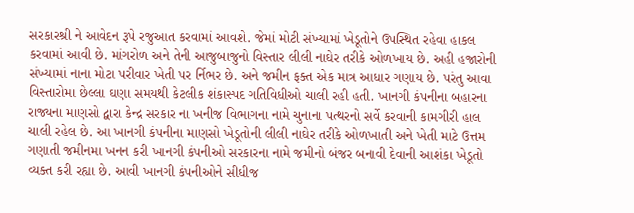સરકારશ્રી ને આવેદન રૂપે રજુઆત કરવામાં આવશે. જેમાં મોટી સંખ્યામાં ખેડૂતોને ઉપસ્થિત રહેવા હાકલ કરવામાં આવી છે. માંગરોળ અને તેની આજુબાજુનો વિસ્તાર લીલી નાઘેર તરીકે ઓળખાય છે. અહી હજારોની સંખ્યામાં નાના મોટા પરીવાર ખેતી પર ર્નિભર છે. અને જમીન ફક્ત એક માત્ર આધાર ગણાય છે. પરંતુ આવા વિસ્તારોમા છેલ્લા ઘણા સમયથી કેટલીક શંકાસ્પદ ગતિવિધીઓ ચાલી રહી હતી. ખાનગી કંપનીના બહારના રાજ્યના માણસો દ્વારા કેન્દ્ર સરકાર ના ખનીજ વિભાગના નામે ચુનાના પત્થરનો સર્વે કરવાની કામગીરી હાલ ચાલી રહેલ છે. આ ખાનગી કંપનીના માણસો ખેડૂતોની લીલી નાઘેર તરીકે ઓળખાતી અને ખેતી માટે ઉત્તમ ગણાતી જમીનમા ખનન કરી ખાનગી કંપનીઓ સરકારના નામે જમીનો બંજર બનાવી દેવાની આશંકા ખેડૂતો વ્યક્ત કરી રહ્યા છે. આવી ખાનગી કંપનીઓને સીધીજ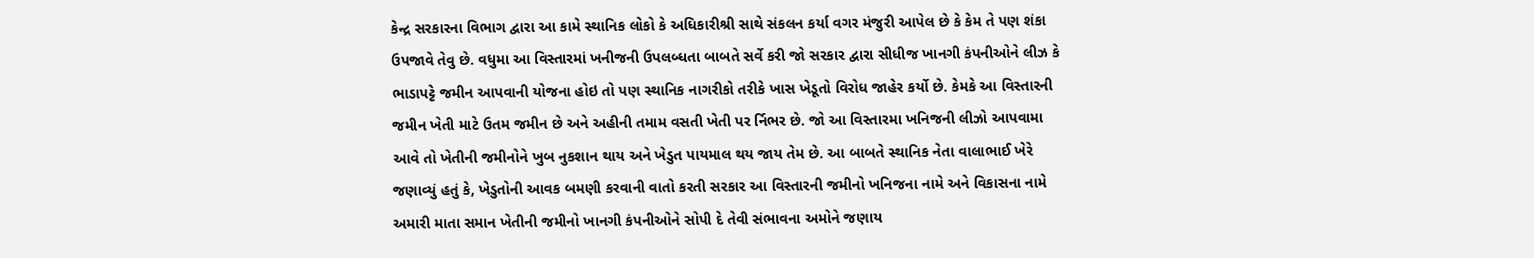કેન્દ્ર સરકારના વિભાગ દ્વારા આ કામે સ્થાનિક લોકો કે અધિકારીશ્રી સાથે સંકલન કર્યા વગર મંજુરી આપેલ છે કે કેમ તે પણ શંકા ઉપજાવે તેવુ છે. વધુમા આ વિસ્તારમાં ખનીજની ઉપલબ્ધતા બાબતે સર્વે કરી જો સરકાર દ્વારા સીધીજ ખાનગી કંપનીઓને લીઝ કે ભાડાપટ્ટે જમીન આપવાની યોજના હોઇ તો પણ સ્થાનિક નાગરીકો તરીકે ખાસ ખેડૂતો વિરોધ જાહેર કર્યો છે. કેમકે આ વિસ્તારની જમીન ખેતી માટે ઉતમ જમીન છે અને અહીની તમામ વસતી ખેતી પર ર્નિભર છે. જો આ વિસ્તારમા ખનિજની લીઝો આપવામા આવે તો ખેતીની જમીનોને ખુબ નુકશાન થાય અને ખેડુત પાયમાલ થય જાય તેમ છે. આ બાબતે સ્થાનિક નેતા વાલાભાઈ ખેરે જણાવ્યું હતું કે, ખેડુતોની આવક બમણી કરવાની વાતો કરતી સરકાર આ વિસ્તારની જમીનો ખનિજના નામે અને વિકાસના નામે અમારી માતા સમાન ખેતીની જમીનો ખાનગી કંપનીઓને સોપી દે તેવી સંભાવના અમોને જણાય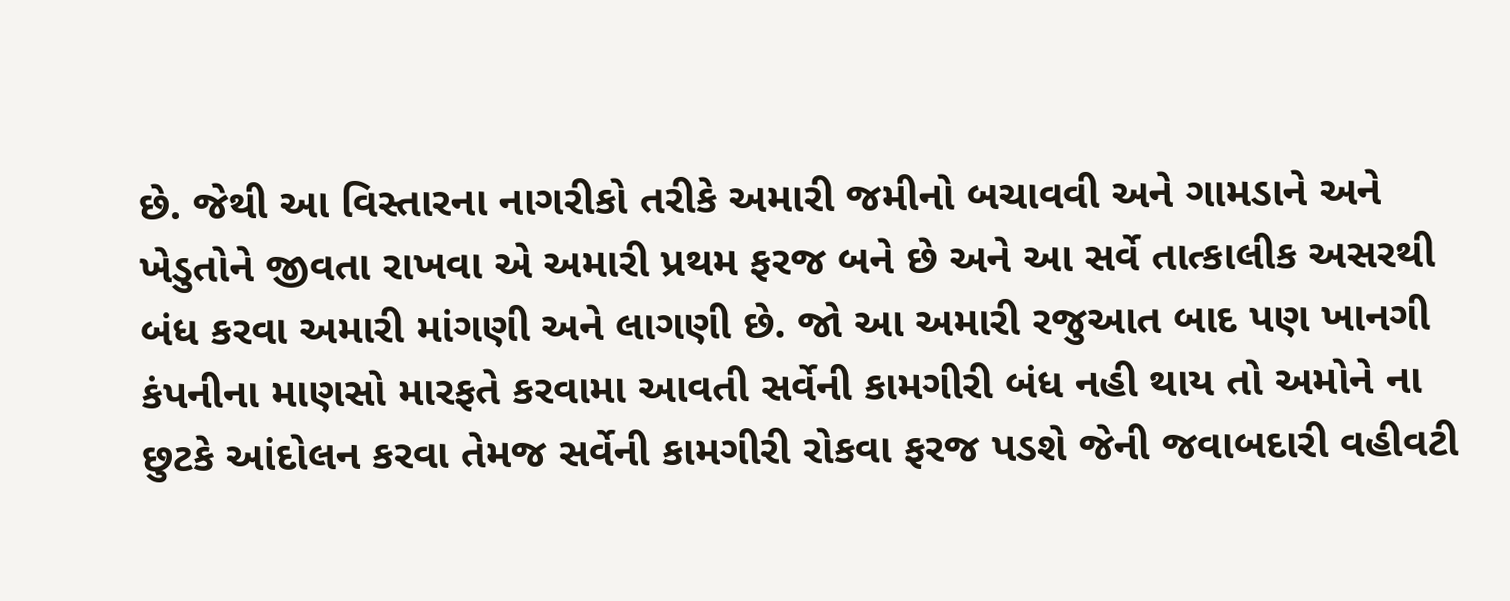છે. જેથી આ વિસ્તારના નાગરીકો તરીકે અમારી જમીનો બચાવવી અને ગામડાને અને ખેડુતોને જીવતા રાખવા એ અમારી પ્રથમ ફરજ બને છે અને આ સર્વે તાત્કાલીક અસરથી બંધ કરવા અમારી માંગણી અને લાગણી છે. જો આ અમારી રજુઆત બાદ પણ ખાનગી કંપનીના માણસો મારફતે કરવામા આવતી સર્વેની કામગીરી બંધ નહી થાય તો અમોને ના છુટકે આંદોલન કરવા તેમજ સર્વેની કામગીરી રોકવા ફરજ પડશે જેની જવાબદારી વહીવટી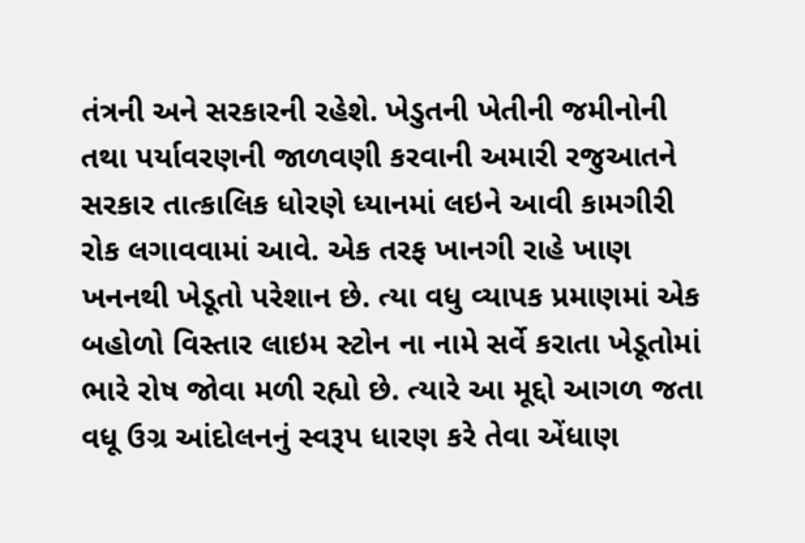તંત્રની અને સરકારની રહેશે. ખેડુતની ખેતીની જમીનોની તથા પર્યાવરણની જાળવણી કરવાની અમારી રજુઆતને સરકાર તાત્કાલિક ધોરણે ધ્યાનમાં લઇને આવી કામગીરી રોક લગાવવામાં આવે. એક તરફ ખાનગી રાહે ખાણ ખનનથી ખેડૂતો પરેશાન છે. ત્યા વધુ વ્યાપક પ્રમાણમાં એક બહોળો વિસ્તાર લાઇમ સ્ટોન ના નામે સર્વે કરાતા ખેડૂતોમાં ભારે રોષ જોવા મળી રહ્યો છે. ત્યારે આ મૂદ્દો આગળ જતા વધૂ ઉગ્ર આંદોલનનું સ્વરૂપ ધારણ કરે તેવા એંધાણ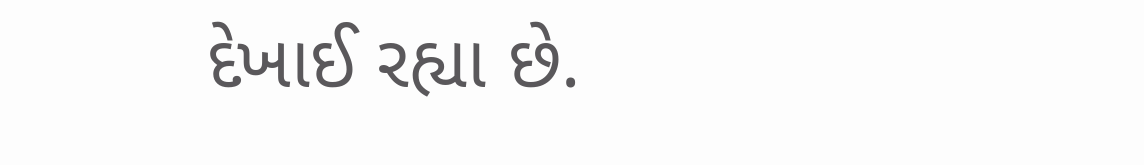દેખાઈ રહ્યા છે.